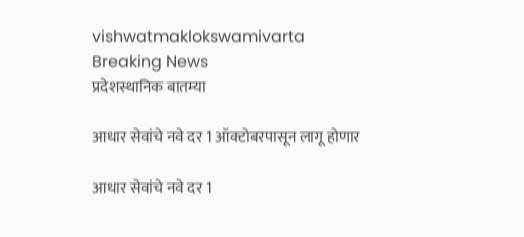vishwatmaklokswamivarta
Breaking News
प्रदेशस्थानिक बातम्या

आधार सेवांचे नवे दर 1 ऑक्टोबरपासून लागू होणार

आधार सेवांचे नवे दर 1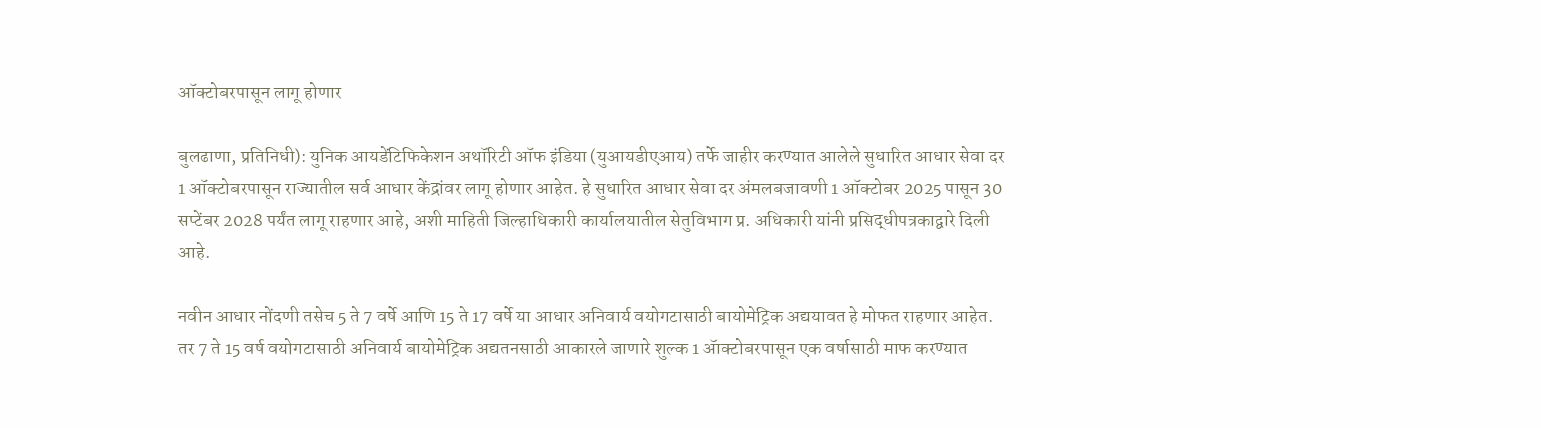ऑक्टोबरपासून लागू होणार

बुलढाणा, प्रतिनिधी): युनिक आयडेंटिफिकेशन अथॉरिटी ऑफ इंडिया (युआयडीएआय) तर्फे जाहीर करण्यात आलेले सुधारित आधार सेवा दर 1 ऑक्टोबरपासून राज्यातील सर्व आधार केंद्रांवर लागू होणार आहेत. हे सुधारित आधार सेवा दर अंमलबजावणी 1 ऑक्टोबर 2025 पासून 30 सप्टेंबर 2028 पर्यंत लागू राहणार आहे, अशी माहिती जिल्हाधिकारी कार्यालयातील सेतुविभाग प्र. अधिकारी यांनी प्रसिद्धीपत्रकाद्वारे दिली आहे.

नवीन आधार नोंदणी तसेच 5 ते 7 वर्षे आणि 15 ते 17 वर्षे या आधार अनिवार्य वयोगटासाठी बायोमेट्रिक अद्ययावत हे मोफत राहणार आहेत. तर 7 ते 15 वर्ष वयोगटासाठी अनिवार्य बायोमेट्रिक अद्यतनसाठी आकारले जाणारे शुल्क 1 ॲाक्टोबरपासून एक वर्षासाठी माफ करण्यात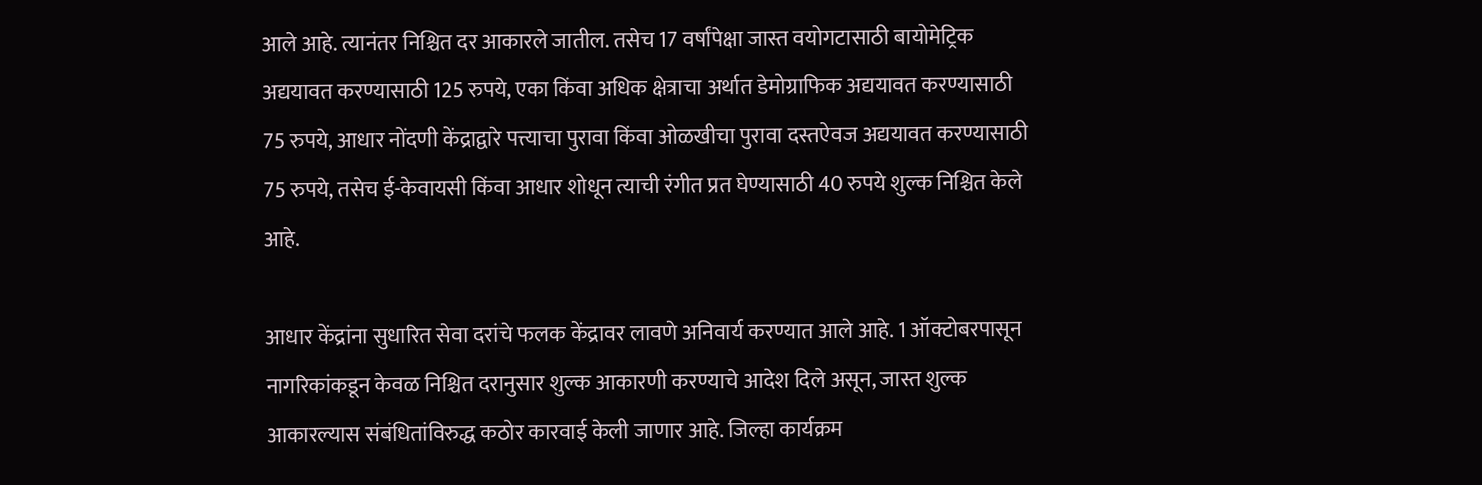आले आहे. त्यानंतर निश्चित दर आकारले जातील. तसेच 17 वर्षांपेक्षा जास्त वयोगटासाठी बायोमेट्रिक अद्ययावत करण्यासाठी 125 रुपये, एका किंवा अधिक क्षेत्राचा अर्थात डेमोग्राफिक अद्ययावत करण्यासाठी 75 रुपये, आधार नोंदणी केंद्राद्वारे पत्त्याचा पुरावा किंवा ओळखीचा पुरावा दस्तऐवज अद्ययावत करण्यासाठी 75 रुपये, तसेच ई-केवायसी किंवा आधार शोधून त्याची रंगीत प्रत घेण्यासाठी 40 रुपये शुल्क निश्चित केले आहे.

आधार केंद्रांना सुधारित सेवा दरांचे फलक केंद्रावर लावणे अनिवार्य करण्यात आले आहे. 1 ऑक्टोबरपासून नागरिकांकडून केवळ निश्चित दरानुसार शुल्क आकारणी करण्याचे आदेश दिले असून, जास्त शुल्क आकारल्यास संबंधितांविरुद्ध कठोर कारवाई केली जाणार आहे. जिल्हा कार्यक्रम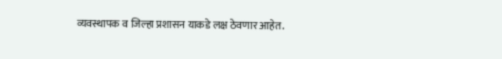व्यवस्थापक व जिल्हा प्रशासन याकडे लक्ष ठेवणार आहेत.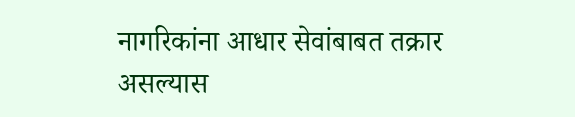नागरिकांना आधार सेवांबाबत तक्रार असल्यास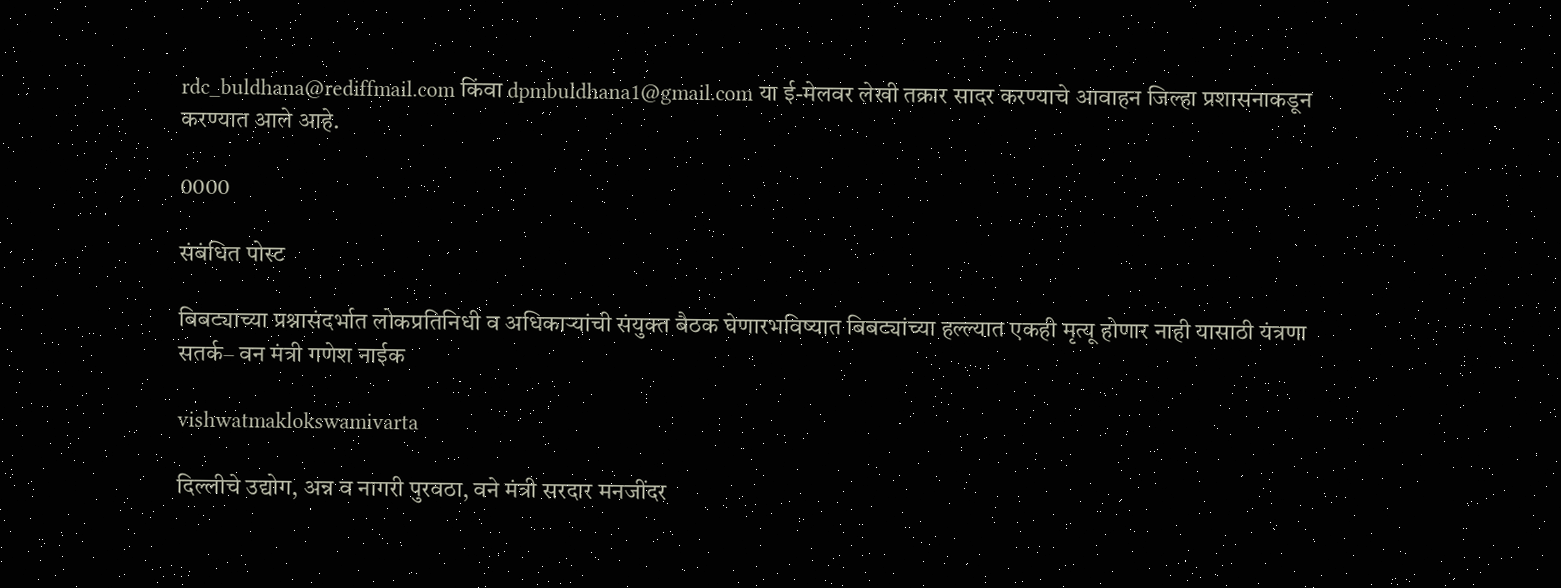rdc_buldhana@rediffmail.com किंवा dpmbuldhana1@gmail.com या ई-मेलवर लेखी तक्रार सादर करण्याचे आवाहन जिल्हा प्रशासनाकडून करण्यात आले आहे.

0000

संबंधित पोस्ट

बिबट्याच्या प्रश्नासंदर्भात लोकप्रतिनिधी व अधिकाऱ्यांची संयुक्त बैठक घेणारभविष्यात बिबट्यांच्या हल्ल्यात एकही मृत्यू होणार नाही यासाठी यंत्रणा सतर्क– वन मंत्री गणेश नाईक

vishwatmaklokswamivarta

दिल्लीचे उद्योग, अन्न व नागरी पुरवठा, वने मंत्री सरदार मनजींदर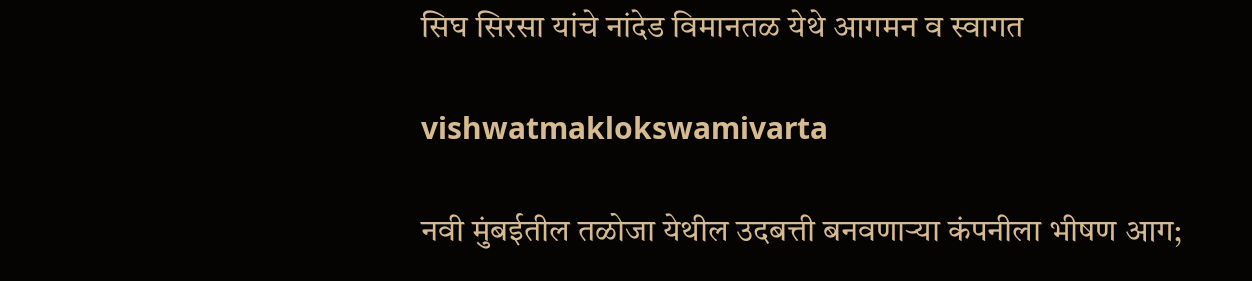सिघ सिरसा यांचे नांदेड विमानतळ येथे आगमन व स्वागत

vishwatmaklokswamivarta

नवी मुंबईतील तळोजा येथील उदबत्ती बनवणाऱ्या कंपनीला भीषण आग;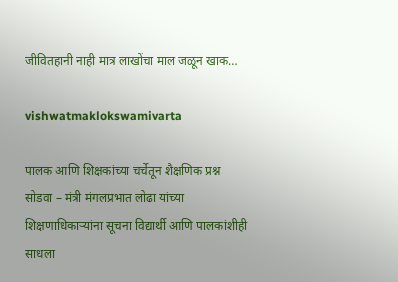जीवितहानी नाही मात्र लाखोंचा माल जळून खाक…

vishwatmaklokswamivarta

पालक आणि शिक्षकांच्या चर्चेतून शैक्षणिक प्रश्न सोडवा – मंत्री मंगलप्रभात लोढा यांच्या शिक्षणाधिकाऱ्यांना सूचना विद्यार्थी आणि पालकांशीही साधला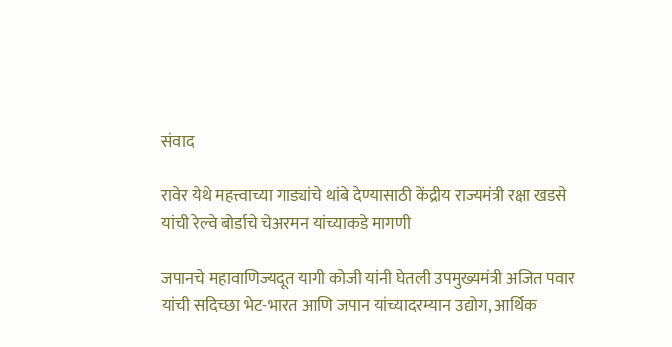संवाद

रावेर येथे महत्त्वाच्या गाड्यांचे थांबे देण्यासाठी केंद्रीय राज्यमंत्री रक्षा खडसे यांची रेल्वे बोर्डाचे चेअरमन यांच्याकडे मागणी

जपानचे महावाणिज्यदूत यागी कोजी यांनी घेतली उपमुख्यमंत्री अजित पवार यांची सदिच्छा भेट-भारत आणि जपान यांच्यादरम्यान उद्योग, आर्थिक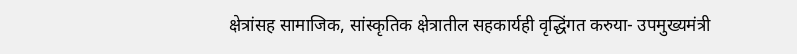क्षेत्रांसह सामाजिक, सांस्कृतिक क्षेत्रातील सहकार्यही वृद्धिंगत करुया- उपमुख्यमंत्री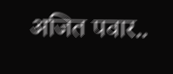अजित पवार..